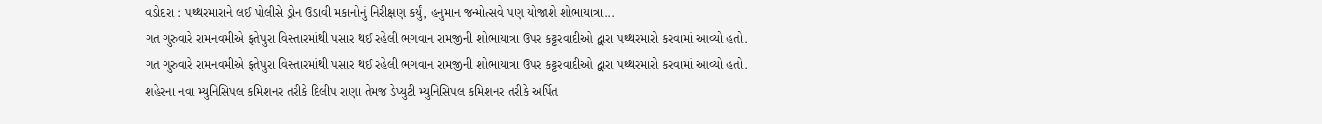વડોદરા : પથ્થરમારાને લઈ પોલીસે ડ્રોન ઉડાવી મકાનોનું નિરીક્ષણ કર્યું, હનુમાન જન્મોત્સવે પણ યોજાશે શોભાયાત્રા...
ગત ગુરુવારે રામનવમીએ ફતેપુરા વિસ્તારમાંથી પસાર થઈ રહેલી ભગવાન રામજીની શોભાયાત્રા ઉપર કટ્ટરવાદીઓ દ્વારા પથ્થરમારો કરવામાં આવ્યો હતો.
ગત ગુરુવારે રામનવમીએ ફતેપુરા વિસ્તારમાંથી પસાર થઈ રહેલી ભગવાન રામજીની શોભાયાત્રા ઉપર કટ્ટરવાદીઓ દ્વારા પથ્થરમારો કરવામાં આવ્યો હતો.
શહેરના નવા મ્યુનિસિપલ કમિશનર તરીકે દિલીપ રાણા તેમજ ડેપ્યુટી મ્યુનિસિપલ કમિશનર તરીકે અર્પિત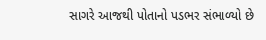સાગરે આજથી પોતાનો પડભર સંભાળ્યો છે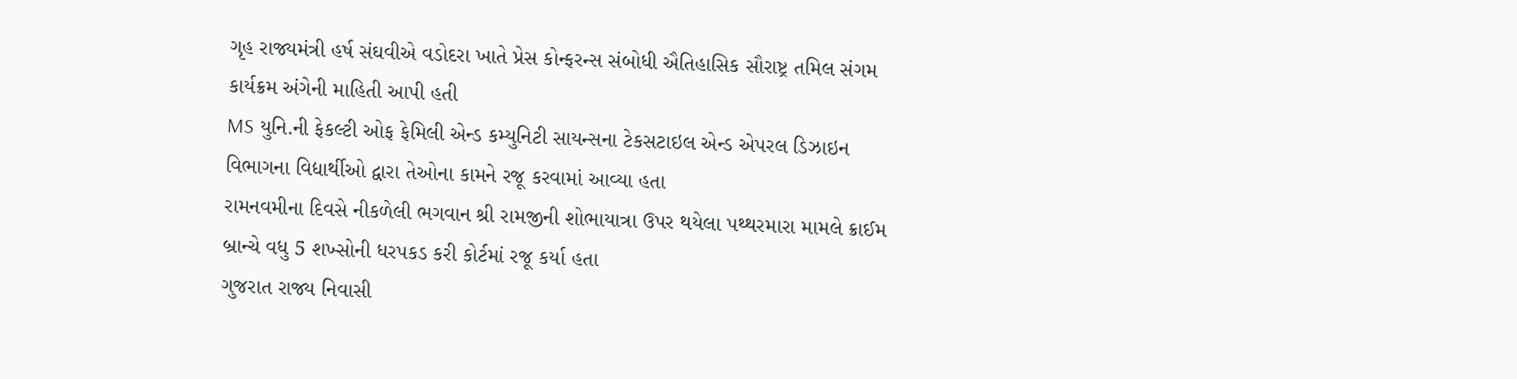ગૃહ રાજ્યમંત્રી હર્ષ સંઘવીએ વડોદરા ખાતે પ્રેસ કોન્ફરન્સ સંબોધી ઐતિહાસિક સૌરાષ્ટ્ર તમિલ સંગમ કાર્યક્રમ અંગેની માહિતી આપી હતી
MS યુનિ.ની ફેકલ્ટી ઓફ ફેમિલી એન્ડ કમ્યુનિટી સાયન્સના ટેકસટાઇલ એન્ડ એપરલ ડિઝાઇન વિભાગના વિદ્યાર્થીઓ દ્વારા તેઓના કામને રજૂ કરવામાં આવ્યા હતા
રામનવમીના દિવસે નીકળેલી ભગવાન શ્રી રામજીની શોભાયાત્રા ઉપર થયેલા પથ્થરમારા મામલે ક્રાઈમ બ્રાન્ચે વધુ 5 શખ્સોની ધરપકડ કરી કોર્ટમાં રજૂ કર્યા હતા
ગુજરાત રાજ્ય નિવાસી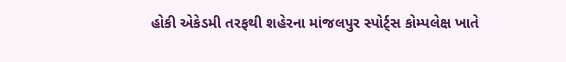હોકી એકેડમી તરફથી શહેરના માંજલપુર સ્પોર્ટ્સ કોમ્પલેક્ષ ખાતે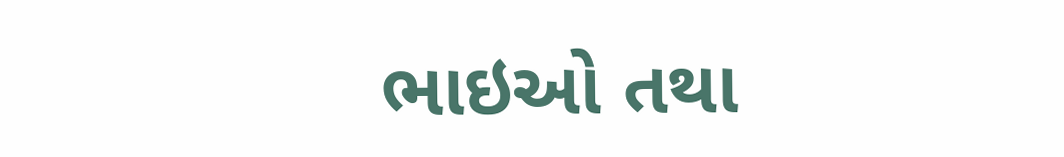ભાઇઓ તથા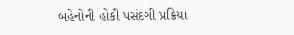બહેનોની હોકી પસંદગી પ્રક્રિયા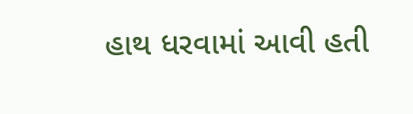હાથ ધરવામાં આવી હતી